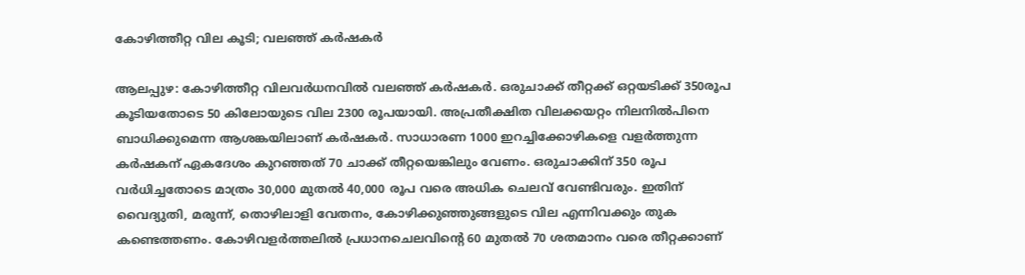കോഴിത്തീറ്റ വില കൂടി; വലഞ്ഞ് കർഷകർ

ആലപ്പുഴ: കോഴിത്തീറ്റ വിലവർധനവിൽ വലഞ്ഞ് കർഷകർ. ഒരുചാക്ക് തീറ്റക്ക് ഒറ്റയടിക്ക് 350രൂപ കൂടിയതോടെ 50 കിലോയുടെ വില 2300 രൂപയായി. അപ്രതീക്ഷിത വിലക്കയറ്റം നിലനിൽപിനെ ബാധിക്കുമെന്ന ആശങ്കയിലാണ് കർഷകർ. സാധാരണ 1000 ഇറച്ചിക്കോഴികളെ വളർത്തുന്ന കർഷകന് ഏകദേശം കുറഞ്ഞത് 70 ചാക്ക് തീറ്റയെങ്കിലും വേണം. ഒരുചാക്കിന് 350 രൂപ വർധിച്ചതോടെ മാത്രം 30,000 മുതൽ 40,000 രൂപ വരെ അധിക ചെലവ് വേണ്ടിവരും. ഇതിന് വൈദ്യുതി, മരുന്ന്, തൊഴിലാളി വേതനം, കോഴിക്കുഞ്ഞുങ്ങളുടെ വില എന്നിവക്കും തുക കണ്ടെത്തണം. കോഴിവളർത്തലിൽ പ്രധാനചെലവിന്‍റെ 60 മുതൽ 70 ശതമാനം വരെ തീറ്റക്കാണ്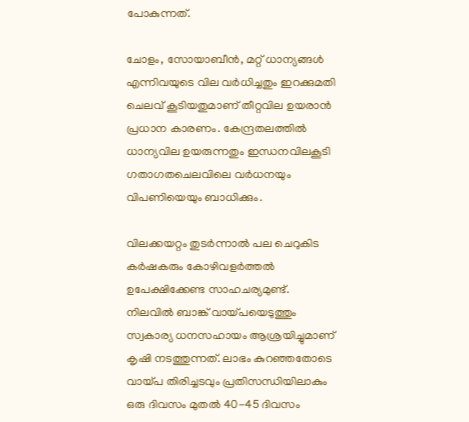പോകുന്നത്.

ചോളം, സോയാബീൻ, മറ്റ് ധാന്യങ്ങൾ എന്നിവയുടെ വില വർധിച്ചതും ഇറക്കുമതി ചെലവ് കൂടിയതുമാണ് തീറ്റവില ഉയരാൻ പ്രധാന കാരണം. കേന്ദ്രതലത്തിൽ ധാന്യവില ഉയരുന്നതും ഇന്ധനവിലകൂടി ഗതാഗതചെലവിലെ വർധനയും വിപണിയെയും ബാധിക്കും.

വിലക്കയറ്റം തുടർന്നാൽ പല ചെറുകിട കർഷകരും കോഴിവളർത്തൽ ഉപേക്ഷിക്കേണ്ട സാഹചര്യമുണ്ട്. നിലവിൽ ബാങ്ക് വായ്പയെടുത്തും സ്വകാര്യ ധനസഹായം ആശ്രയിച്ചുമാണ് കൃഷി നടത്തുന്നത്. ലാഭം കുറഞ്ഞതോടെ വായ്പ തിരിച്ചടവും പ്രതിസന്ധിയിലാകും ഒരു ദിവസം മുതൽ 40-45 ദിവസം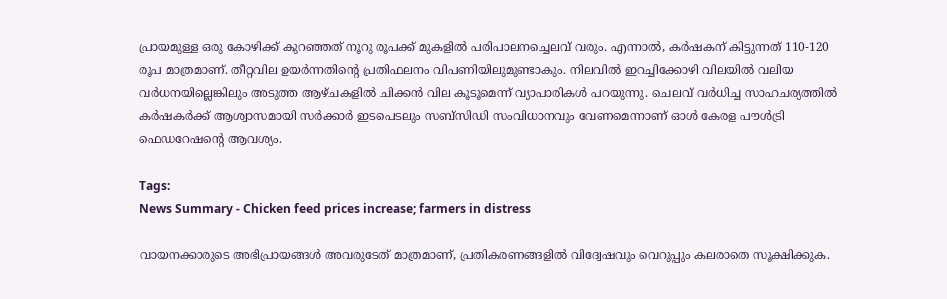പ്രായമുള്ള ഒരു കോഴിക്ക് കുറഞ്ഞത് നൂറു രൂപക്ക് മുകളിൽ പരിപാലനച്ചെലവ് വരും. എന്നാൽ, കർഷകന് കിട്ടുന്നത് 110-120 രൂപ മാത്രമാണ്. തീറ്റവില ഉയർന്നതിന്റെ പ്രതിഫലനം വിപണിയിലുമുണ്ടാകും. നിലവിൽ ഇറച്ചിക്കോഴി വിലയിൽ വലിയ വർധനയില്ലെങ്കിലും അടുത്ത ആഴ്ചകളിൽ ചിക്കൻ വില കൂടൂമെന്ന് വ്യാപാരികൾ പറയുന്നു. ചെലവ് വർധിച്ച സാഹചര്യത്തിൽ കർഷകർക്ക് ആശ്വാസമായി സർക്കാർ ഇടപെടലും സബ്സിഡി സംവിധാനവും വേണമെന്നാണ് ഓൾ കേരള പൗൾട്രി ഫെഡറേഷന്‍റെ ആവശ്യം.

Tags:
News Summary - Chicken feed prices increase; farmers in distress

വായനക്കാരുടെ അഭിപ്രായങ്ങള്‍ അവരുടേത് മാത്രമാണ്, പ്രതികരണങ്ങളിൽ വിദ്വേഷവും വെറുപ്പും കലരാതെ സൂക്ഷിക്കുക.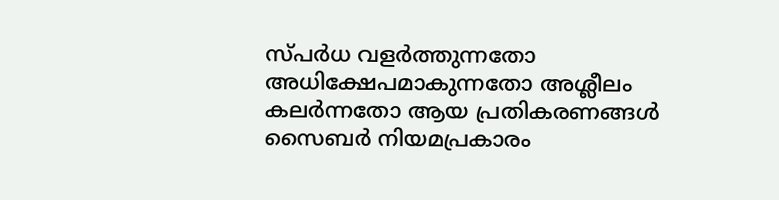സ്പർധ വളർത്തുന്നതോ അധിക്ഷേപമാകുന്നതോ അശ്ലീലം കലർന്നതോ ആയ പ്രതികരണങ്ങൾ സൈബർ നിയമപ്രകാരം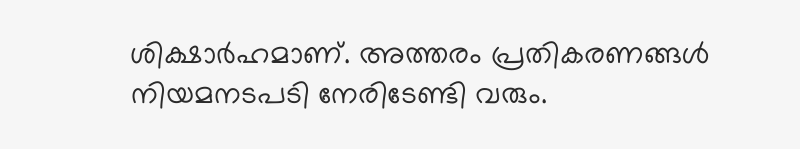ശിക്ഷാർഹമാണ്. അത്തരം പ്രതികരണങ്ങൾ നിയമനടപടി നേരിടേണ്ടി വരും.